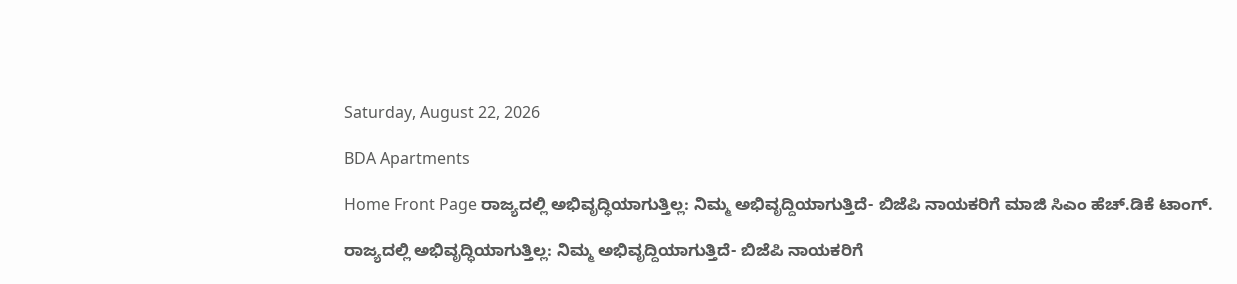Saturday, August 22, 2026

BDA Apartments

Home Front Page ರಾಜ್ಯದಲ್ಲಿ ಅಭಿವೃದ್ಧಿಯಾಗುತ್ತಿಲ್ಲ: ನಿಮ್ಮ ಅಭಿವೃದ್ದಿಯಾಗುತ್ತಿದೆ- ಬಿಜೆಪಿ ನಾಯಕರಿಗೆ ಮಾಜಿ ಸಿಎಂ ಹೆಚ್.ಡಿಕೆ ಟಾಂಗ್.

ರಾಜ್ಯದಲ್ಲಿ ಅಭಿವೃದ್ಧಿಯಾಗುತ್ತಿಲ್ಲ: ನಿಮ್ಮ ಅಭಿವೃದ್ದಿಯಾಗುತ್ತಿದೆ- ಬಿಜೆಪಿ ನಾಯಕರಿಗೆ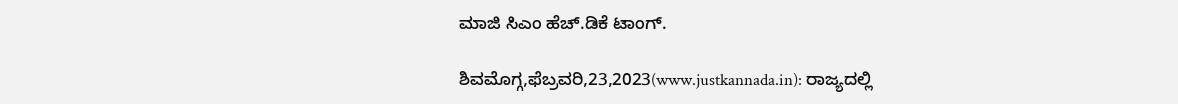ಮಾಜಿ ಸಿಎಂ ಹೆಚ್.ಡಿಕೆ ಟಾಂಗ್.

ಶಿವಮೊಗ್ಗ,ಫೆಬ್ರವರಿ,23,2023(www.justkannada.in): ರಾಜ್ಯದಲ್ಲಿ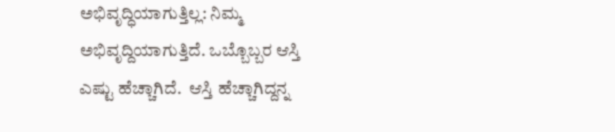ಅಭಿವೃದ್ಧಿಯಾಗುತ್ತಿಲ್ಲ: ನಿಮ್ಮ ಅಭಿವೃದ್ದಿಯಾಗುತ್ತಿದೆ. ಒಬ್ಬೊಬ್ಬರ ಆಸ್ತಿ ಎಷ್ಟು ಹೆಚ್ಚಾಗಿದೆ.  ಆಸ್ತಿ ಹೆಚ್ಚಾಗಿದ್ದನ್ನ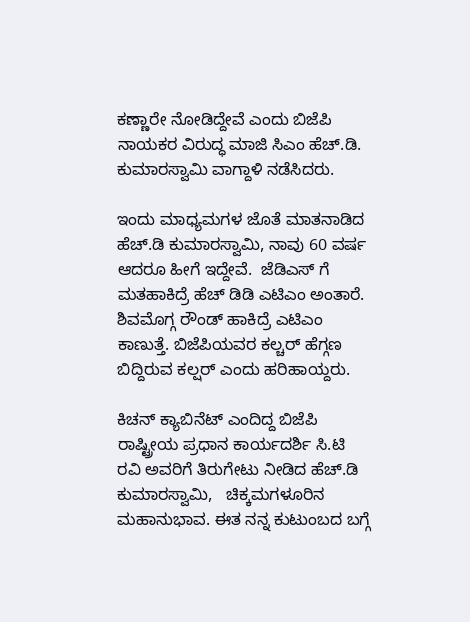ಕಣ್ಣಾರೇ ನೋಡಿದ್ದೇವೆ ಎಂದು ಬಿಜೆಪಿ ನಾಯಕರ ವಿರುದ್ಧ ಮಾಜಿ ಸಿಎಂ ಹೆಚ್.ಡಿ. ಕುಮಾರಸ್ವಾಮಿ ವಾಗ್ದಾಳಿ ನಡೆಸಿದರು.

ಇಂದು ಮಾಧ್ಯಮಗಳ ಜೊತೆ ಮಾತನಾಡಿದ ಹೆಚ್.ಡಿ ಕುಮಾರಸ್ವಾಮಿ, ನಾವು 60 ವರ್ಷ ಆದರೂ ಹೀಗೆ ಇದ್ದೇವೆ.  ಜೆಡಿಎಸ್ ಗೆ ಮತಹಾಕಿದ್ರೆ ಹೆಚ್ ಡಿಡಿ ಎಟಿಎಂ ಅಂತಾರೆ.  ಶಿವಮೊಗ್ಗ ರೌಂಡ್ ಹಾಕಿದ್ರೆ ಎಟಿಎಂ ಕಾಣುತ್ತೆ. ಬಿಜೆಪಿಯವರ ಕಲ್ಚರ್ ಹೆಗ್ಗಣ ಬಿದ್ದಿರುವ ಕಲ್ಷರ್ ಎಂದು ಹರಿಹಾಯ್ದರು.

ಕಿಚನ್ ಕ್ಯಾಬಿನೆಟ್ ಎಂದಿದ್ದ ಬಿಜೆಪಿ ರಾಷ್ಟ್ರೀಯ ಪ್ರಧಾನ ಕಾರ್ಯದರ್ಶಿ ಸಿ.ಟಿ ರವಿ ಅವರಿಗೆ ತಿರುಗೇಟು ನೀಡಿದ ಹೆಚ್.ಡಿ ಕುಮಾರಸ್ವಾಮಿ,   ಚಿಕ್ಕಮಗಳೂರಿನ ಮಹಾನುಭಾವ. ಈತ ನನ್ನ ಕುಟುಂಬದ ಬಗ್ಗೆ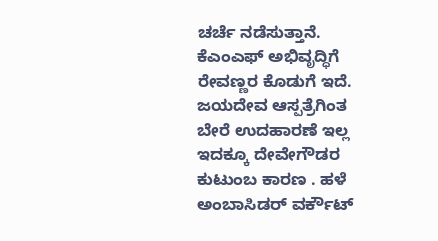ಚರ್ಚೆ ನಡೆಸುತ್ತಾನೆ. ಕೆಎಂಎಫ್ ಅಭಿವೃದ್ಧಿಗೆ ರೇವಣ್ಣರ ಕೊಡುಗೆ ಇದೆ. ಜಯದೇವ ಆಸ್ಪತ್ರೆಗಿಂತ ಬೇರೆ ಉದಹಾರಣೆ ಇಲ್ಲ  ಇದಕ್ಕೂ ದೇವೇಗೌಡರ ಕುಟುಂಬ ಕಾರಣ . ಹಳೆ ಅಂಬಾಸಿಡರ್ ವರ್ಕೌಟ್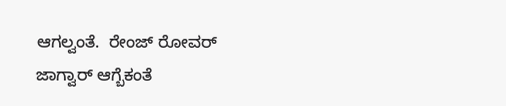ಆಗಲ್ವಂತೆ.  ರೇಂಜ್ ರೋವರ್ ಜಾಗ್ವಾರ್ ಆಗ್ಬೆಕಂತೆ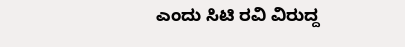ಎಂದು ಸಿಟಿ ರವಿ ವಿರುದ್ದ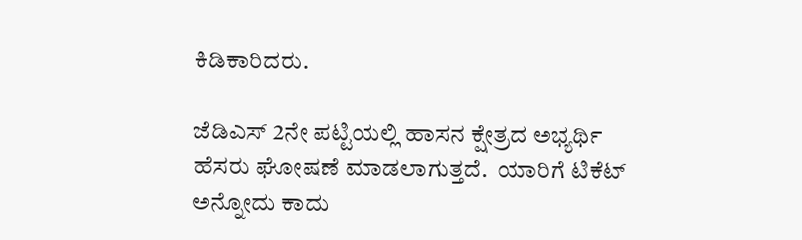ಕಿಡಿಕಾರಿದರು.

ಜೆಡಿಎಸ್ 2ನೇ ಪಟ್ಟಿಯಲ್ಲಿ ಹಾಸನ ಕ್ಷೇತ್ರದ ಅಭ್ಯರ್ಥಿ ಹೆಸರು ಘೋಷಣೆ ಮಾಡಲಾಗುತ್ತದೆ.  ಯಾರಿಗೆ ಟಿಕೆಟ್ ಅನ್ನೋದು ಕಾದು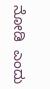ನೋಡಿ  ಎಂದು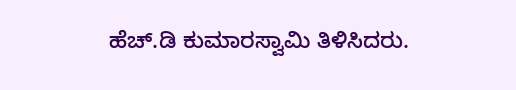ಹೆಚ್.ಡಿ ಕುಮಾರಸ್ವಾಮಿ ತಿಳಿಸಿದರು.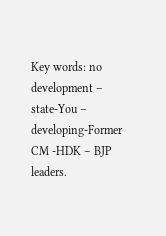Key words: no development – state-You – developing-Former CM -HDK – BJP leaders.